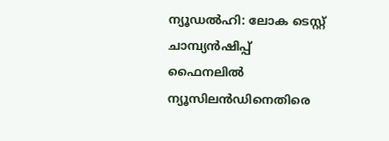ന്യൂഡല്‍ഹി: ലോക ടെസ്റ്റ് ചാമ്പ്യന്‍ഷിപ്പ് ഫൈനലില്‍ ന്യൂസിലന്‍ഡിനെതിരെ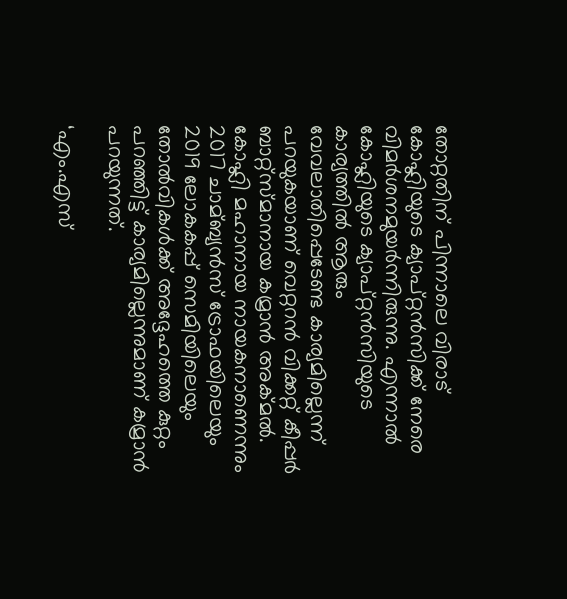തോറ്റതിന് പിന്നാലെ വിരാട് കോഹ്ലിയുടെ ക്യാപ്റ്റന്‍സിക്ക് നേരെ വിമര്‍ശനമുയര്‍ന്നിരുന്നു. എന്നാല്‍ കോഹ്ലിയുടെ ക്യാപ്റ്റന്‍സിയുടെ കാര്യത്തില്‍ ആരും വേവലാതിപ്പെടേണ്ട കാര്യമില്ലെന്ന് പറയുകയാണ് വെറ്ററന്‍ വിക്കറ്റ് കീപ്പര്‍ ബാറ്റ്സ്മാനായ കമ്രാന്‍ അക്മല്‍. കോഹ്ലി മഹാനായ നായകനാണെന്നും 2017 ചാമ്ബ്യന്‍സ് ട്രോഫയിലെയും 2019 ലോകകപ്പ് സെമിയിലെയും തോല്‍വികള്‍ക്ക് അദ്ദേഹത്തെ കുറ്റം പറഞ്ഞിട്ട് കാര്യമില്ലെന്നുമാണ് കമ്രാന്‍ പറയുന്നത്.

‘എം‌.എസ്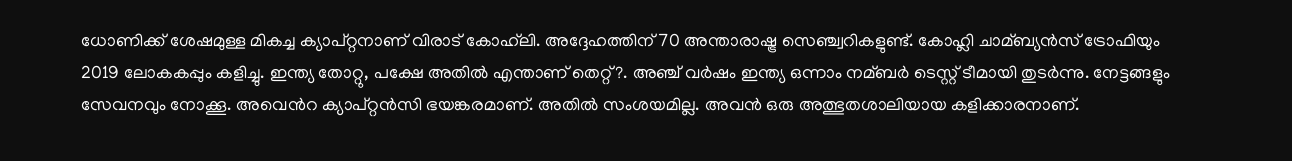ധോണിക്ക് ശേഷമുള്ള മികച്ച ക്യാപ്റ്റനാണ് വിരാട് കോഹ്‌ലി. അദ്ദേഹത്തിന് 70 അന്താരാഷ്ട്ര സെഞ്ച്വറികളുണ്ട്. കോഹ്ലി ചാമ്ബ്യന്‍സ് ട്രോഫിയും 2019 ലോകകപ്പും കളിച്ചു. ഇന്ത്യ തോറ്റു, പക്ഷേ അതില്‍ എന്താണ് തെറ്റ്?. അഞ്ച് വര്‍ഷം ഇന്ത്യ ഒന്നാം നമ്ബര്‍ ടെസ്റ്റ് ടീമായി തുടര്‍ന്നു. നേട്ടങ്ങളും സേവനവും നോക്കൂ. അവെന്‍റ ക്യാപ്റ്റന്‍സി ഭയങ്കരമാണ്. അതില്‍ സംശയമില്ല. അവന്‍ ഒരു അത്ഭുതശാലിയായ കളിക്കാരനാണ്.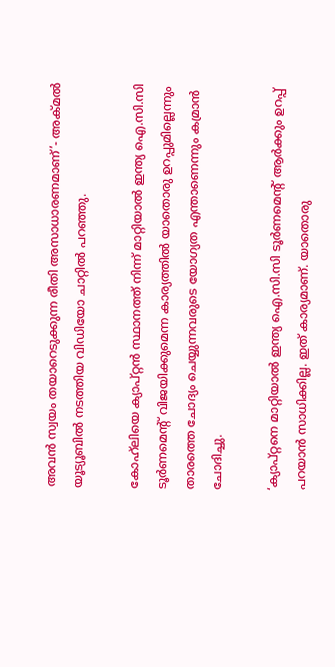അവന്‍ സ്വയം തയാറെടുക്കുന്ന രീതി അസാധാരണമാണ്’- അക്മല്‍ യൂട്യൂബില്‍ നടത്തിയ വിഡിയോ ചാറ്റില്‍ പറഞ്ഞു.

കോഹ്‌ലിയെ ക്യാപ്റ്റന്‍ സ്ഥാനത്ത് നിന്ന് മാറ്റിയാല്‍ ഇന്ത്യ ഐ.സി.സി ടൂര്‍ണമെന്‍റ് വിജയിക്കുമെന്ന കാര്യത്തില്‍ യാതൊരു ഉറപ്പുമില്ലെന്നും താരത്തെ ചോദ്യം ചെയ്യുന്നവരുടെ യോഗ്യത എന്താണെന്നും കമ്രാന്‍ ചോദിച്ചു.

‘ക്യാപ്റ്റനെ മാറ്റിയാല്‍ ഇന്ത്യ ഐ.സി.സി ടൂര്‍ണമെന്‍റ് ആര്‍ക്കും ഉറപ്പ് പറയാന്‍ സാധിക്കില്ല. ഇത് കാര്യമാണ്. യാതൊരു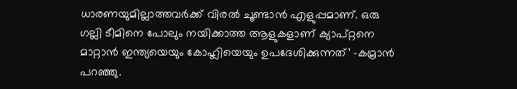ധാരണയുമില്ലാത്തവര്‍ക്ക് വിരല്‍ ചൂണ്ടാന്‍ എളുപ്പമാണ്. ഒരു ഗല്ലി ടീമിനെ പോലും നയിക്കാത്ത ആളുകളാണ് ക്യാപ്റ്റനെ മാറ്റാന്‍ ഇന്ത്യയെയും കോഹ്ലിയെയും ഉപദേശിക്കുന്നത്’ -കമ്രാന്‍ പറഞ്ഞു.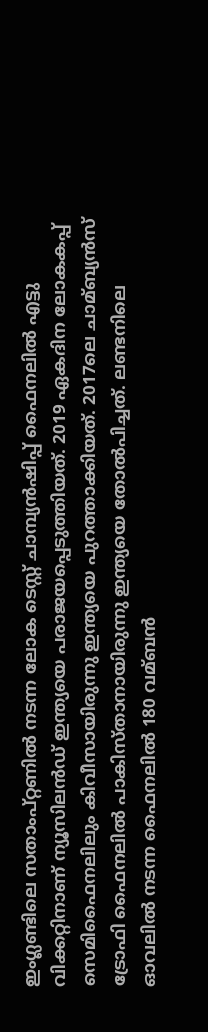ഇംഗ്ലണ്ടിലെ സതാംപ്റ്റണില്‍ നടന്ന ലോക ടെസ്റ്റ് ചാമ്പ്യന്‍ഷിപ്പ് ഫൈനലില്‍ എട്ടു വിക്കറ്റിനാണ് ന്യൂസിലന്‍ഡ് ഇന്ത്യയെ പരാജയപ്പെടുത്തിയത്. 2019 ഏകദിന ലോകകപ്പ് സെമിഫൈനലിലും കിവീസായിരുന്നു ഇന്ത്യയെ പുറത്താക്കിയത്. 2017ലെ ചാമ്ബ്യന്‍സ് ട്രോഫി ഫൈനലില്‍ പാകിസ്താനായിരുന്നു ഇന്ത്യയെ തോല്‍പിച്ചത്. ലണ്ടനിലെ ഓവലില്‍ നടന്ന ഫൈനലില്‍ 180 വമ്ബന്‍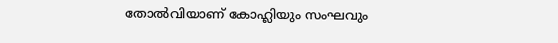തോല്‍വിയാണ് കോഹ്ലിയും സംഘവും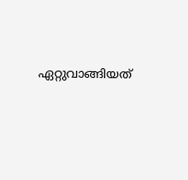ഏറ്റുവാങ്ങിയത്